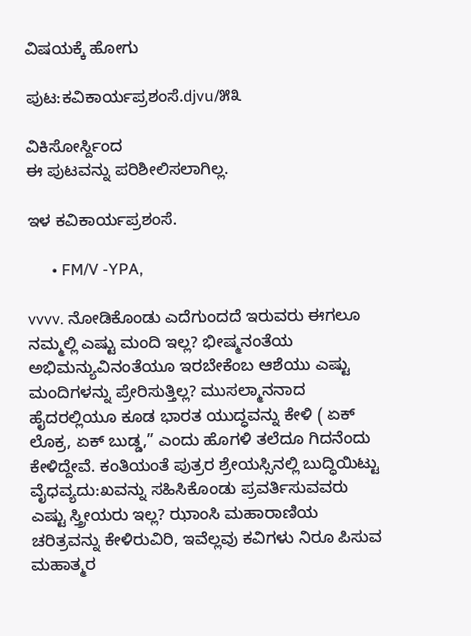ವಿಷಯಕ್ಕೆ ಹೋಗು

ಪುಟ:ಕವಿಕಾರ್ಯಪ್ರಶಂಸೆ.djvu/೫೩

ವಿಕಿಸೋರ್ಸ್ದಿಂದ
ಈ ಪುಟವನ್ನು ಪರಿಶೀಲಿಸಲಾಗಿಲ್ಲ.

ಇಳ ಕವಿಕಾರ್ಯಪ್ರಶಂಸೆ.

      • FM/V -YPA,

vvvv. ನೋಡಿಕೊಂಡು ಎದೆಗುಂದದೆ ಇರುವರು ಈಗಲೂ ನಮ್ಮಲ್ಲಿ ಎಷ್ಟು ಮಂದಿ ಇಲ್ಲ? ಭೀಷ್ಮನಂತೆಯ ಅಭಿಮನ್ಯುವಿನಂತೆಯೂ ಇರಬೇಕೆಂಬ ಆಶೆಯು ಎಷ್ಟು ಮಂದಿಗಳನ್ನು ಪ್ರೇರಿಸುತ್ತಿಲ್ಲ? ಮುಸಲ್ಮಾನನಾದ ಹೈದರಲ್ಲಿಯೂ ಕೂಡ ಭಾರತ ಯುದ್ಧವನ್ನು ಕೇಳಿ ( ಏಕ್ ಲೊಕ್ರ, ಏಕ್ ಬುಡ್ಡ,” ಎಂದು ಹೊಗಳಿ ತಲೆದೂ ಗಿದನೆಂದು ಕೇಳಿದ್ದೇವೆ. ಕಂತಿಯಂತೆ ಪುತ್ರರ ಶ್ರೇಯಸ್ಸಿನಲ್ಲಿ ಬುದ್ಧಿಯಿಟ್ಟು ವೈಧವ್ಯದು:ಖವನ್ನು ಸಹಿಸಿಕೊಂಡು ಪ್ರವರ್ತಿಸುವವರು ಎಷ್ಟು ಸ್ತ್ರೀಯರು ಇಲ್ಲ? ಝಾಂಸಿ ಮಹಾರಾಣಿಯ ಚರಿತ್ರವನ್ನು ಕೇಳಿರುವಿರಿ, ಇವೆಲ್ಲವು ಕವಿಗಳು ನಿರೂ ಪಿಸುವ ಮಹಾತ್ಮರ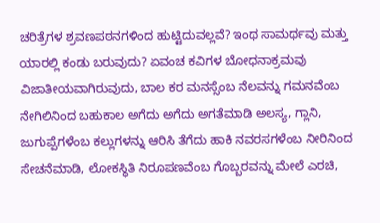ಚರಿತ್ರೆಗಳ ಶ್ರವಣಪಠನಗಳಿಂದ ಹುಟ್ಟಿದುವಲ್ಲವೆ? ಇಂಥ ಸಾಮರ್ಥವು ಮತ್ತು ಯಾರಲ್ಲಿ ಕಂಡು ಬರುವುದು? ಏವಂಚ ಕವಿಗಳ ಬೋಧನಾಕ್ರಮವು ವಿಜಾತೀಯವಾಗಿರುವುದು, ಬಾಲ ಕರ ಮನಸ್ಸೆಂಬ ನೆಲವನ್ನು ಗಮನವೆಂಬ ನೇಗಿಲಿನಿಂದ ಬಹುಕಾಲ ಅಗೆದು ಅಗೆದು ಅಗತೆಮಾಡಿ ಅಲಸ್ಯ, ಗ್ಲಾನಿ, ಜುಗುಪ್ಪೆಗಳೆಂಬ ಕಲ್ಲುಗಳನ್ನು ಆರಿಸಿ ತೆಗೆದು ಹಾಕಿ ನವರಸಗಳೆಂಬ ನೀರಿನಿಂದ ಸೇಚನೆಮಾಡಿ, ಲೋಕಸ್ಥಿತಿ ನಿರೂಪಣವೆಂಬ ಗೊಬ್ಬರವನ್ನು ಮೇಲೆ ಎರಚಿ,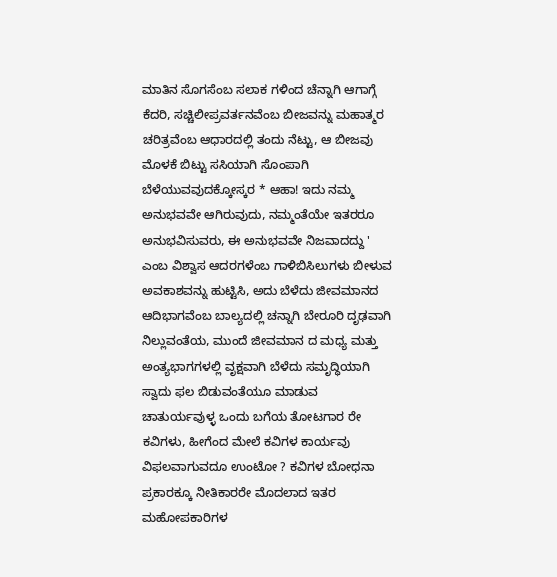ಮಾತಿನ ಸೊಗಸೆಂಬ ಸಲಾಕ ಗಳಿಂದ ಚೆನ್ನಾಗಿ ಆಗಾಗ್ಗೆ ಕೆದರಿ, ಸಚ್ಚಿಲೀಪ್ರವರ್ತನವೆಂಬ ಬೀಜವನ್ನು ಮಹಾತ್ಮರ ಚರಿತ್ರವೆಂಬ ಆಧಾರದಲ್ಲಿ ತಂದು ನೆಟ್ಟು, ಆ ಬೀಜವು ಮೊಳಕೆ ಬಿಟ್ಟು ಸಸಿಯಾಗಿ ಸೊಂಪಾಗಿ ಬೆಳೆಯುವವುದಕ್ಕೋಸ್ಕರ * ಆಹಾ! ಇದು ನಮ್ಮ ಅನುಭವವೇ ಆಗಿರುವುದು, ನಮ್ಮಂತೆಯೇ ಇತರರೂ ಅನುಭವಿಸುವರು, ಈ ಅನುಭವವೇ ನಿಜವಾದದ್ದು ' ಎಂಬ ವಿಶ್ವಾಸ ಆದರಗಳೆಂಬ ಗಾಳಿಬಿಸಿಲುಗಳು ಬೀಳುವ ಅವಕಾಶವನ್ನು ಹುಟ್ಟಿಸಿ, ಅದು ಬೆಳೆದು ಜೀವಮಾನದ ಆದಿಭಾಗವೆಂಬ ಬಾಲ್ಯದಲ್ಲಿ ಚನ್ನಾಗಿ ಬೇರೂರಿ ದೃಢವಾಗಿ ನಿಲ್ಲುವಂತೆಯ, ಮುಂದೆ ಜೀವಮಾನ ದ ಮಧ್ಯ ಮತ್ತು ಅಂತ್ಯಭಾಗಗಳಲ್ಲಿ ವೃಕ್ಷವಾಗಿ ಬೆಳೆದು ಸಮೃದ್ಧಿಯಾಗಿ ಸ್ವಾದು ಫಲ ಬಿಡುವಂತೆಯೂ ಮಾಡುವ ಚಾತುರ್ಯವುಳ್ಳ ಒಂದು ಬಗೆಯ ತೋಟಗಾರ ರೇ ಕವಿಗಳು, ಹೀಗೆಂದ ಮೇಲೆ ಕವಿಗಳ ಕಾರ್ಯವು ವಿಫಲವಾಗುವದೂ ಉಂಟೋ ? ಕವಿಗಳ ಬೋಧನಾ ಪ್ರಕಾರಕ್ಕೂ ನೀತಿಕಾರರೇ ಮೊದಲಾದ ಇತರ ಮಹೋಪಕಾರಿಗಳ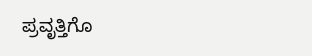ಪ್ರವೃತ್ತಿಗೊ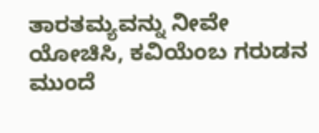ತಾರತಮ್ಯವನ್ನು ನೀವೇ ಯೋಚಿಸಿ, ಕವಿಯೆಂಬ ಗರುಡನ ಮುಂದೆ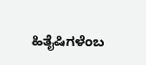ಹಿತೈಷಿಗಳೆಂಬ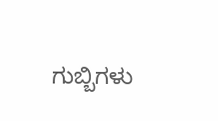ಗುಬ್ಬಿಗಳು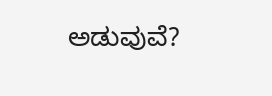ಅಡುವುವೆ?